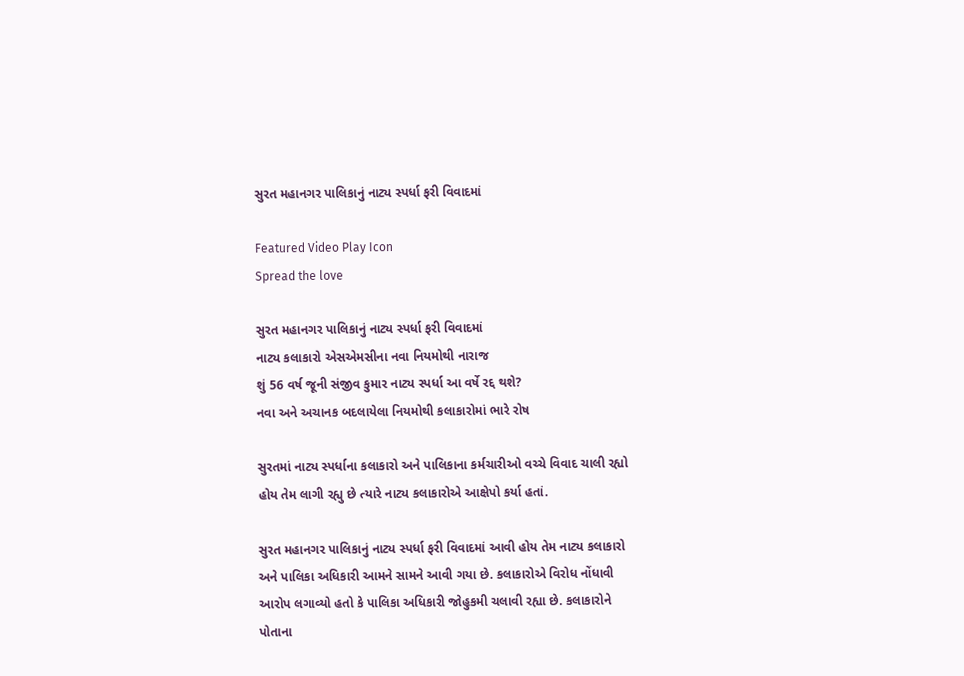સુરત મહાનગર પાલિકાનું નાટ્ય સ્પર્ધા ફરી વિવાદમાં

Featured Video Play Icon
Spread the love

સુરત મહાનગર પાલિકાનું નાટ્ય સ્પર્ધા ફરી વિવાદમાં
નાટ્ય કલાકારો એસએમસીના નવા નિયમોથી નારાજ
શું 56 વર્ષ જૂની સંજીવ કુમાર નાટ્ય સ્પર્ધા આ વર્ષે રદ્દ થશે?
નવા અને અચાનક બદલાયેલા નિયમોથી કલાકારોમાં ભારે રોષ

સુરતમાં નાટ્ય સ્પર્ધાના કલાકારો અને પાલિકાના કર્મચારીઓ વચ્ચે વિવાદ ચાલી રહ્યો હોય તેમ લાગી રહ્યુ છે ત્યારે નાટ્ય કલાકારોએ આક્ષેપો કર્યા હતાં.

સુરત મહાનગર પાલિકાનું નાટ્ય સ્પર્ધા ફરી વિવાદમાં આવી હોય તેમ નાટ્ય કલાકારો અને પાલિકા અધિકારી આમને સામને આવી ગયા છે. કલાકારોએ વિરોધ નોંધાવી આરોપ લગાવ્યો હતો કે પાલિકા અધિકારી જોહુકમી ચલાવી રહ્યા છે. કલાકારોને પોતાના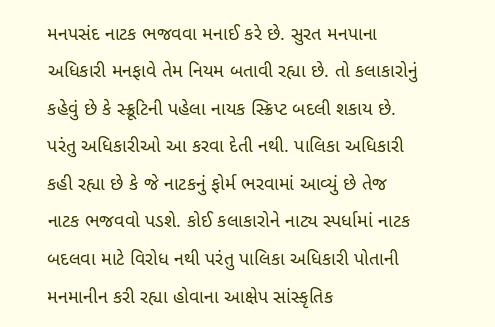મનપસંદ નાટક ભજવવા મનાઈ કરે છે. સુરત મનપાના અધિકારી મનફાવે તેમ નિયમ બતાવી રહ્યા છે. તો કલાકારોનું કહેવું છે કે સ્ક્રૂટિની પહેલા નાયક સ્ક્રિપ્ટ બદલી શકાય છે. પરંતુ અધિકારીઓ આ કરવા દેતી નથી. પાલિકા અધિકારી કહી રહ્યા છે કે જે નાટકનું ફોર્મ ભરવામાં આવ્યું છે તેજ નાટક ભજવવો પડશે. કોઈ કલાકારોને નાટ્ય સ્પર્ધામાં નાટક બદલવા માટે વિરોધ નથી પરંતુ પાલિકા અધિકારી પોતાની મનમાનીન કરી રહ્યા હોવાના આક્ષેપ સાંસ્કૃતિક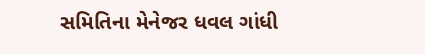સમિતિના મેનેજર ધવલ ગાંધી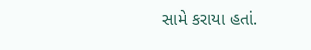સામે કરાયા હતાં.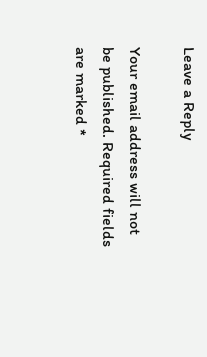Leave a Reply

Your email address will not be published. Required fields are marked *